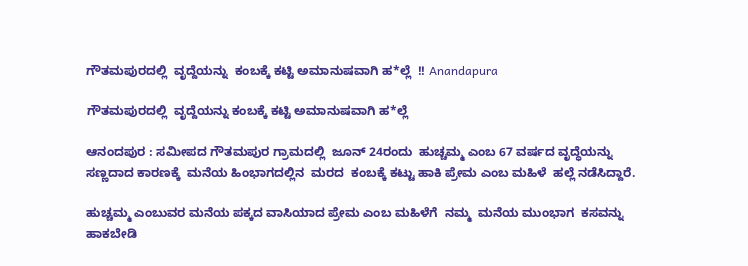ಗೌತಮಪುರದಲ್ಲಿ  ವೃದ್ದೆಯನ್ನು  ಕಂಬಕ್ಕೆ ಕಟ್ಟಿ ಅಮಾನುಷವಾಗಿ ಹ*ಲ್ಲೆ  !! Anandapura

ಗೌತಮಪುರದಲ್ಲಿ  ವೃದ್ದೆಯನ್ನು ಕಂಬಕ್ಕೆ ಕಟ್ಟಿ ಅಮಾನುಷವಾಗಿ ಹ*ಲ್ಲೆ

ಆನಂದಪುರ : ಸಮೀಪದ ಗೌತಮಪುರ ಗ್ರಾಮದಲ್ಲಿ  ಜೂನ್ 24ರಂದು  ಹುಚ್ಚಮ್ಮ ಎಂಬ 67 ವರ್ಷದ ವೃದ್ಧೆಯನ್ನು  ಸಣ್ಣದಾದ ಕಾರಣಕ್ಕೆ  ಮನೆಯ ಹಿಂಭಾಗದಲ್ಲಿನ  ಮರದ  ಕಂಬಕ್ಕೆ ಕಟ್ಟು ಹಾಕಿ ಪ್ರೇಮ ಎಂಬ ಮಹಿಳೆ  ಹಲ್ಲೆ ನಡೆಸಿದ್ದಾರೆ.

ಹುಚ್ಚಮ್ಮ ಎಂಬುವರ ಮನೆಯ ಪಕ್ಕದ ವಾಸಿಯಾದ ಪ್ರೇಮ ಎಂಬ ಮಹಿಳೆಗೆ  ನಮ್ಮ  ಮನೆಯ ಮುಂಭಾಗ  ಕಸವನ್ನು ಹಾಕಬೇಡಿ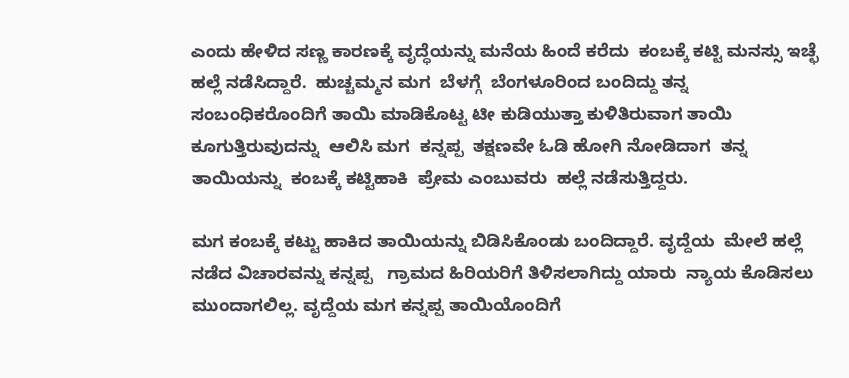ಎಂದು ಹೇಳಿದ ಸಣ್ಣ ಕಾರಣಕ್ಕೆ ವೃದ್ಧೆಯನ್ನು ಮನೆಯ ಹಿಂದೆ ಕರೆದು  ಕಂಬಕ್ಕೆ ಕಟ್ಟಿ ಮನಸ್ಸು ಇಚ್ಛೆ ಹಲ್ಲೆ ನಡೆಸಿದ್ದಾರೆ.  ಹುಚ್ಚಮ್ಮನ ಮಗ  ಬೆಳಗ್ಗೆ  ಬೆಂಗಳೂರಿಂದ ಬಂದಿದ್ದು ತನ್ನ ಸಂಬಂಧಿಕರೊಂದಿಗೆ ತಾಯಿ ಮಾಡಿಕೊಟ್ಟ ಟೀ ಕುಡಿಯುತ್ತಾ ಕುಳಿತಿರುವಾಗ ತಾಯಿ ಕೂಗುತ್ತಿರುವುದನ್ನು  ಆಲಿಸಿ ಮಗ  ಕನ್ನಪ್ಪ  ತಕ್ಷಣವೇ ಓಡಿ ಹೋಗಿ ನೋಡಿದಾಗ  ತನ್ನ ತಾಯಿಯನ್ನು  ಕಂಬಕ್ಕೆ ಕಟ್ಟಿಹಾಕಿ  ಪ್ರೇಮ ಎಂಬುವರು  ಹಲ್ಲೆ ನಡೆಸುತ್ತಿದ್ದರು.

ಮಗ ಕಂಬಕ್ಕೆ ಕಟ್ಟು ಹಾಕಿದ ತಾಯಿಯನ್ನು ಬಿಡಿಸಿಕೊಂಡು ಬಂದಿದ್ದಾರೆ. ವೃದ್ದೆಯ  ಮೇಲೆ ಹಲ್ಲೆ ನಡೆದ ವಿಚಾರವನ್ನು ಕನ್ನಪ್ಪ   ಗ್ರಾಮದ ಹಿರಿಯರಿಗೆ ತಿಳಿಸಲಾಗಿದ್ದು ಯಾರು  ನ್ಯಾಯ ಕೊಡಿಸಲು ಮುಂದಾಗಲಿಲ್ಲ. ವೃದ್ದೆಯ ಮಗ ಕನ್ನಪ್ಪ ತಾಯಿಯೊಂದಿಗೆ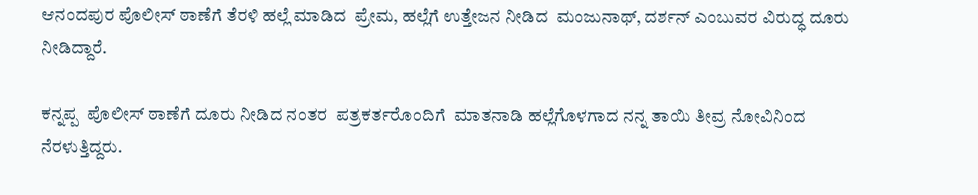ಆನಂದಪುರ ಪೊಲೀಸ್ ಠಾಣೆಗೆ ತೆರಳಿ ಹಲ್ಲೆ ಮಾಡಿದ  ಪ್ರೇಮ, ಹಲ್ಲೆಗೆ ಉತ್ತೇಜನ ನೀಡಿದ  ಮಂಜುನಾಥ್, ದರ್ಶನ್ ಎಂಬುವರ ವಿರುದ್ಧ ದೂರು ನೀಡಿದ್ದಾರೆ.

ಕನ್ನಪ್ಪ  ಪೊಲೀಸ್ ಠಾಣೆಗೆ ದೂರು ನೀಡಿದ ನಂತರ  ಪತ್ರಕರ್ತರೊಂದಿಗೆ  ಮಾತನಾಡಿ ಹಲ್ಲೆಗೊಳಗಾದ ನನ್ನ ತಾಯಿ ತೀವ್ರ ನೋವಿನಿಂದ ನೆರಳುತ್ತಿದ್ದರು.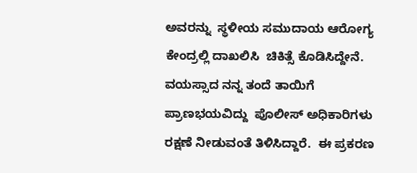ಅವರನ್ನು  ಸ್ಥಳೀಯ ಸಮುದಾಯ ಆರೋಗ್ಯ ಕೇಂದ್ರಲ್ಲಿ ದಾಖಲಿಸಿ  ಚಿಕಿತ್ಸೆ ಕೊಡಿಸಿದ್ದೇನೆ. ವಯಸ್ಸಾದ ನನ್ನ ತಂದೆ ತಾಯಿಗೆ  ಪ್ರಾಣಭಯವಿದ್ದು  ಪೊಲೀಸ್ ಅಧಿಕಾರಿಗಳು ರಕ್ಷಣೆ ನೀಡುವಂತೆ ತಿಳಿಸಿದ್ದಾರೆ.  ಈ ಪ್ರಕರಣ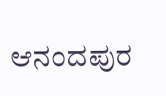ಆನಂದಪುರ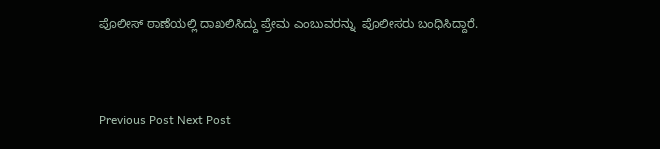ಪೊಲೀಸ್ ಠಾಣೆಯಲ್ಲಿ ದಾಖಲಿಸಿದ್ದು ಪ್ರೇಮ ಎಂಬುವರನ್ನು  ಪೊಲೀಸರು ಬಂಧಿಸಿದ್ದಾರೆ.



Previous Post Next Post